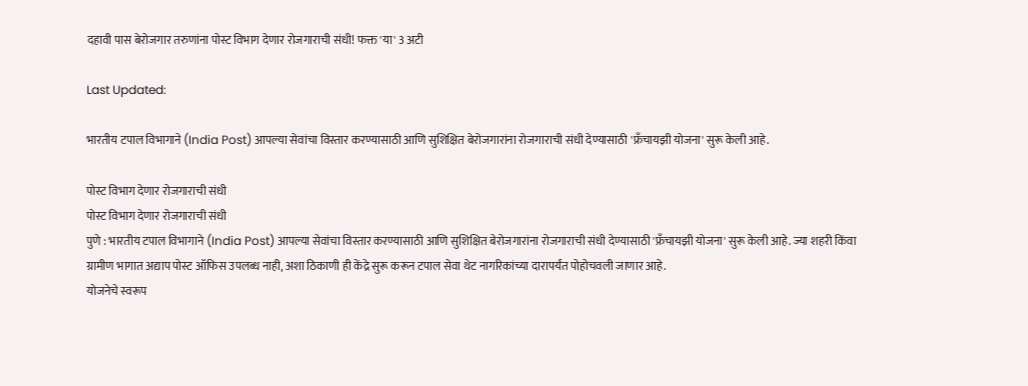दहावी पास बेरोजगार तरुणांना पोस्ट विभाग देणार रोजगाराची संधी! फक्त 'या' 3 अटी

Last Updated:

भारतीय टपाल विभागाने (India Post) आपल्या सेवांचा विस्तार करण्यासाठी आणि सुशिक्षित बेरोजगारांना रोजगाराची संधी देण्यासाठी 'फ्रँचायझी योजना' सुरू केली आहे.

पोस्ट विभाग देणार रोजगाराची संधी
पोस्ट विभाग देणार रोजगाराची संधी
पुणे : भारतीय टपाल विभागाने (India Post) आपल्या सेवांचा विस्तार करण्यासाठी आणि सुशिक्षित बेरोजगारांना रोजगाराची संधी देण्यासाठी 'फ्रँचायझी योजना' सुरू केली आहे. ज्या शहरी किंवा ग्रामीण भागात अद्याप पोस्ट ऑफिस उपलब्ध नाही, अशा ठिकाणी ही केंद्रे सुरू करून टपाल सेवा थेट नागरिकांच्या दारापर्यंत पोहोचवली जाणार आहे.
योजनेचे स्वरूप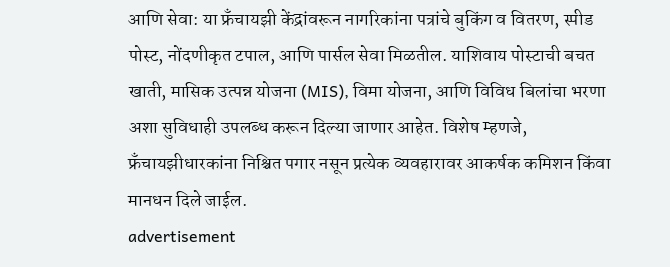आणि सेवा: या फ्रँचायझी केंद्रांवरून नागरिकांना पत्रांचे बुकिंग व वितरण, स्पीड पोस्ट, नोंदणीकृत टपाल, आणि पार्सल सेवा मिळतील. याशिवाय पोस्टाची बचत खाती, मासिक उत्पन्न योजना (MIS), विमा योजना, आणि विविध बिलांचा भरणा अशा सुविधाही उपलब्ध करून दिल्या जाणार आहेत. विशेष म्हणजे, फ्रँचायझीधारकांना निश्चित पगार नसून प्रत्येक व्यवहारावर आकर्षक कमिशन किंवा मानधन दिले जाईल.
advertisement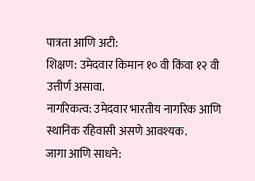पात्रता आणि अटी:
शिक्षण: उमेदवार किमान १० वी किंवा १२ वी उत्तीर्ण असावा.
नागरिकत्व: उमेदवार भारतीय नागरिक आणि स्थानिक रहिवासी असणे आवश्यक.
जागा आणि साधने: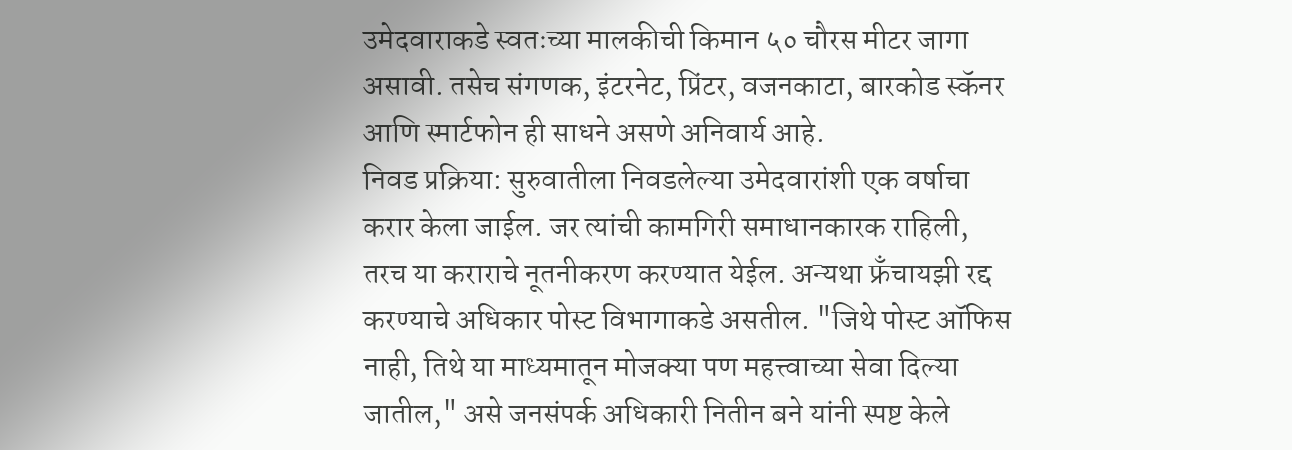उमेदवाराकडे स्वतःच्या मालकीची किमान ५० चौरस मीटर जागा असावी. तसेच संगणक, इंटरनेट, प्रिंटर, वजनकाटा, बारकोड स्कॅनर आणि स्मार्टफोन ही साधने असणे अनिवार्य आहे.
निवड प्रक्रिया: सुरुवातीला निवडलेल्या उमेदवारांशी एक वर्षाचा करार केला जाईल. जर त्यांची कामगिरी समाधानकारक राहिली, तरच या कराराचे नूतनीकरण करण्यात येईल. अन्यथा फ्रँचायझी रद्द करण्याचे अधिकार पोस्ट विभागाकडे असतील. "जिथे पोस्ट ऑफिस नाही, तिथे या माध्यमातून मोजक्या पण महत्त्वाच्या सेवा दिल्या जातील," असे जनसंपर्क अधिकारी नितीन बने यांनी स्पष्ट केले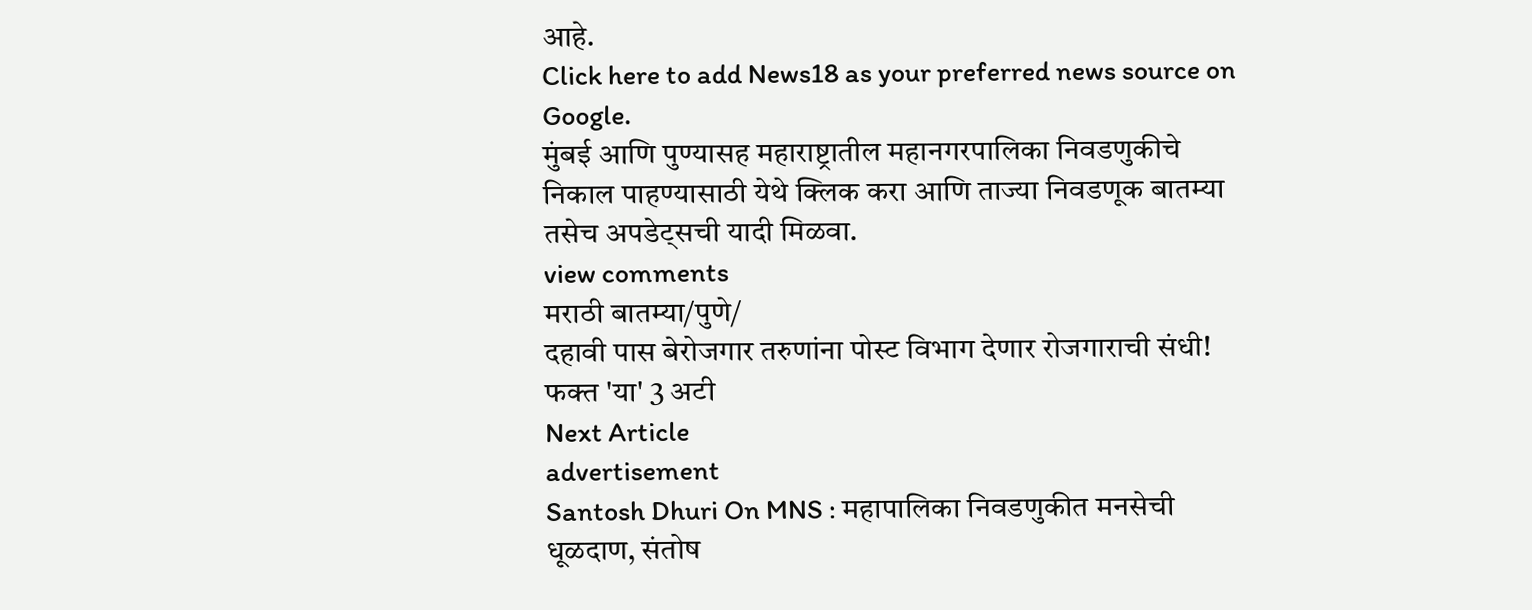आहे.
Click here to add News18 as your preferred news source on Google.
मुंबई आणि पुण्यासह महाराष्ट्रातील महानगरपालिका निवडणुकीचे निकाल पाहण्यासाठी येथे क्लिक करा आणि ताज्या निवडणूक बातम्या तसेच अपडेट्सची यादी मिळवा.
view comments
मराठी बातम्या/पुणे/
दहावी पास बेरोजगार तरुणांना पोस्ट विभाग देणार रोजगाराची संधी! फक्त 'या' 3 अटी
Next Article
advertisement
Santosh Dhuri On MNS : महापालिका निवडणुकीत मनसेची धूळदाण, संतोष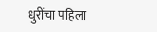धुरींचा पहिला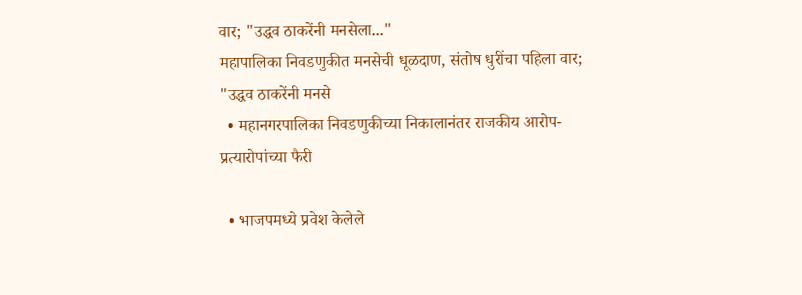वार; "उद्धव ठाकरेंनी मनसेला..."
महापालिका निवडणुकीत मनसेची धूळदाण, संतोष धुरींचा पहिला वार; "उद्धव ठाकरेंनी मनसे
  • महानगरपालिका निवडणुकीच्या निकालानंतर राजकीय आरोप-प्रत्यारोपांच्या फैरी

  • भाजपमध्ये प्रवेश केलेले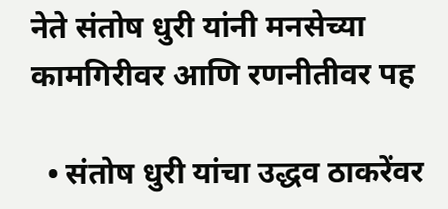नेते संतोष धुरी यांनी मनसेच्या कामगिरीवर आणि रणनीतीवर पह

  • संतोष धुरी यांचा उद्धव ठाकरेंवर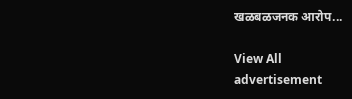खळबळजनक आरोप...

View All
advertisement